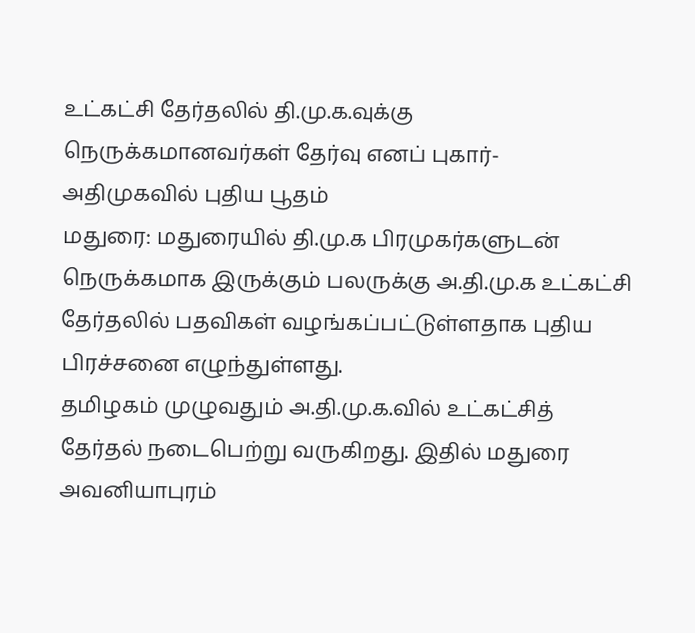உட்கட்சி தேர்தலில் தி.மு.க.வுக்கு நெருக்கமானவர்கள் தேர்வு எனப் புகார்- அதிமுகவில் புதிய பூதம்
மதுரை: மதுரையில் தி.மு.க பிரமுகர்களுடன் நெருக்கமாக இருக்கும் பலருக்கு அ.தி.மு.க உட்கட்சி தேர்தலில் பதவிகள் வழங்கப்பட்டுள்ளதாக புதிய பிரச்சனை எழுந்துள்ளது.
தமிழகம் முழுவதும் அ.தி.மு.க.வில் உட்கட்சித் தேர்தல் நடைபெற்று வருகிறது. இதில் மதுரை அவனியாபுரம்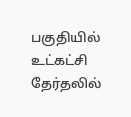பகுதியில் உட்கட்சி தேர்தலில்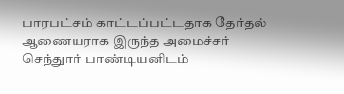பாரபட்சம் காட்டப்பட்டதாக தேர்தல் ஆணையராக இருந்த அமைச்சர் செந்துார் பாண்டியனிடம்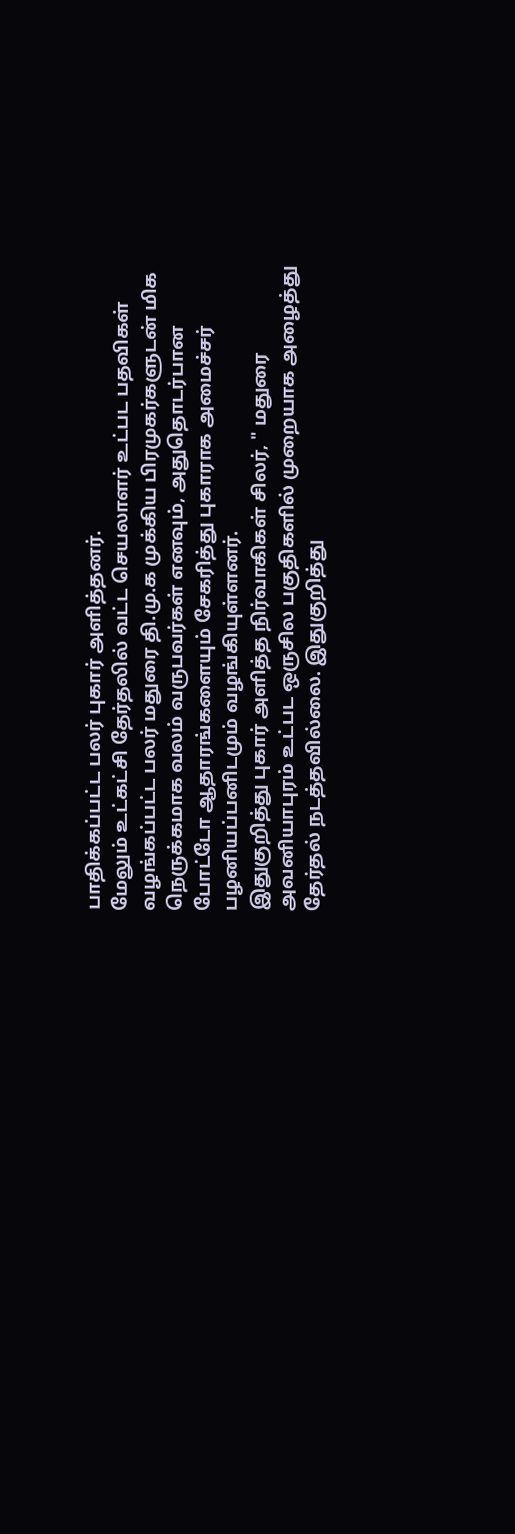பாதிக்கப்பட்ட பலர் புகார் அளித்தனர்.
மேலும் உட்கட்சி தேர்தலில் வட்ட செயலாளர் உட்பட பதவிகள் வழங்கப்பட்ட பலர் மதுரை தி.மு.க முக்கிய பிரமுகர்களுடன் மிக நெருக்கமாக வலம் வருபவர்கள் எனவும், அதுதொடர்பான போட்டோ ஆதாரங்களையும் சேகரித்து புகாராக அமைச்சர் பழனியப்பனிடமும் வழங்கியுள்ளனர்.
இதுகுறித்து புகார் அளித்த நிர்வாகிகள் சிலர், " மதுரை அவனியாபுரம் உட்பட ஒருசில பகுதிகளில் முறையாக அழைத்து தேர்தல் நடத்தவில்லை. இதுகுறித்து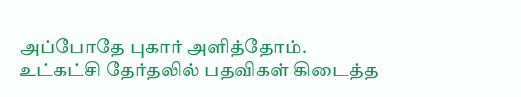அப்போதே புகார் அளித்தோம்.
உட்கட்சி தேர்தலில் பதவிகள் கிடைத்த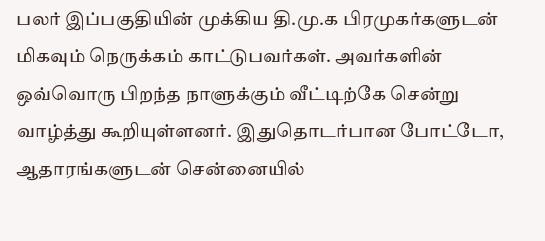பலர் இப்பகுதியின் முக்கிய தி.மு.க பிரமுகர்களுடன் மிகவும் நெருக்கம் காட்டுபவர்கள். அவர்களின் ஒவ்வொரு பிறந்த நாளுக்கும் வீட்டிற்கே சென்று வாழ்த்து கூறியுள்ளனர். இதுதொடர்பான போட்டோ, ஆதாரங்களுடன் சென்னையில்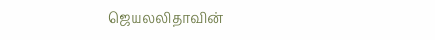ஜெயலலிதாவின்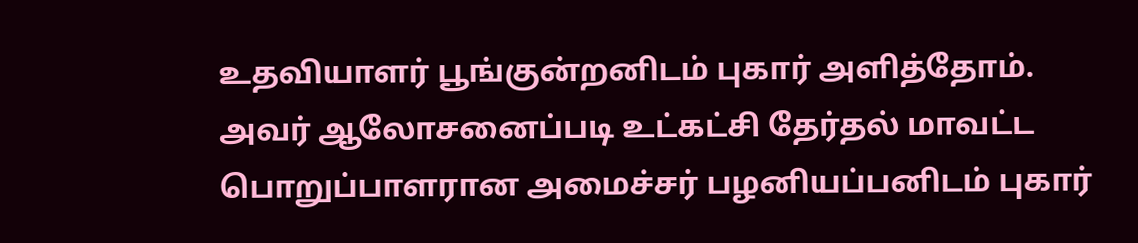உதவியாளர் பூங்குன்றனிடம் புகார் அளித்தோம்.
அவர் ஆலோசனைப்படி உட்கட்சி தேர்தல் மாவட்ட பொறுப்பாளரான அமைச்சர் பழனியப்பனிடம் புகார்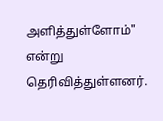அளித்துள்ளோம்" என்று தெரிவித்துள்ளனர்.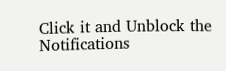Click it and Unblock the Notifications